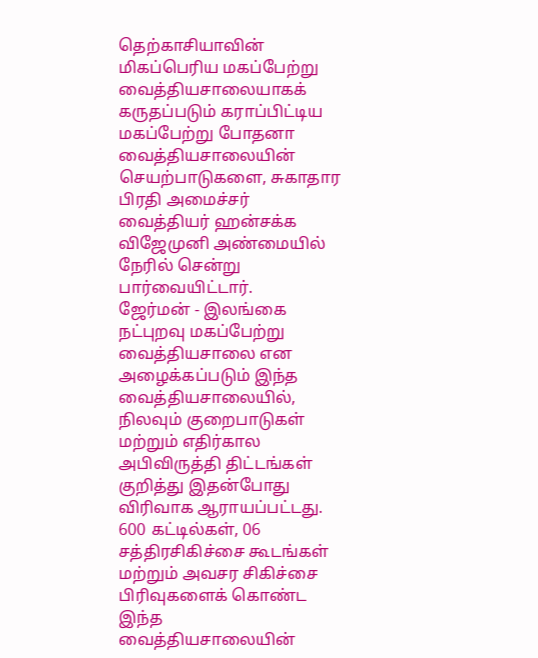தெற்காசியாவின் மிகப்பெரிய மகப்பேற்று வைத்தியசாலையாகக் கருதப்படும் கராப்பிட்டிய மகப்பேற்று போதனா வைத்தியசாலையின் செயற்பாடுகளை, சுகாதார பிரதி அமைச்சர் வைத்தியர் ஹன்சக்க விஜேமுனி அண்மையில் நேரில் சென்று பார்வையிட்டார்.
ஜேர்மன் - இலங்கை நட்புறவு மகப்பேற்று வைத்தியசாலை என அழைக்கப்படும் இந்த வைத்தியசாலையில், நிலவும் குறைபாடுகள் மற்றும் எதிர்கால அபிவிருத்தி திட்டங்கள் குறித்து இதன்போது விரிவாக ஆராயப்பட்டது.
600 கட்டில்கள், 06 சத்திரசிகிச்சை கூடங்கள் மற்றும் அவசர சிகிச்சை பிரிவுகளைக் கொண்ட இந்த வைத்தியசாலையின்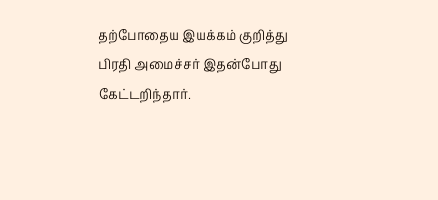தற்போதைய இயக்கம் குறித்து பிரதி அமைச்சர் இதன்போது கேட்டறிந்தார்.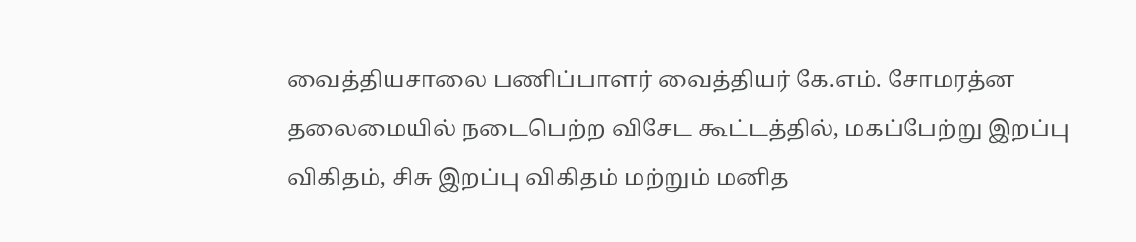வைத்தியசாலை பணிப்பாளர் வைத்தியர் கே.எம். சோமரத்ன தலைமையில் நடைபெற்ற விசேட கூட்டத்தில், மகப்பேற்று இறப்பு விகிதம், சிசு இறப்பு விகிதம் மற்றும் மனித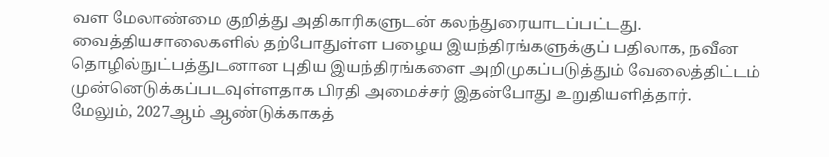வள மேலாண்மை குறித்து அதிகாரிகளுடன் கலந்துரையாடப்பட்டது.
வைத்தியசாலைகளில் தற்போதுள்ள பழைய இயந்திரங்களுக்குப் பதிலாக, நவீன தொழில்நுட்பத்துடனான புதிய இயந்திரங்களை அறிமுகப்படுத்தும் வேலைத்திட்டம் முன்னெடுக்கப்படவுள்ளதாக பிரதி அமைச்சர் இதன்போது உறுதியளித்தார்.
மேலும், 2027ஆம் ஆண்டுக்காகத்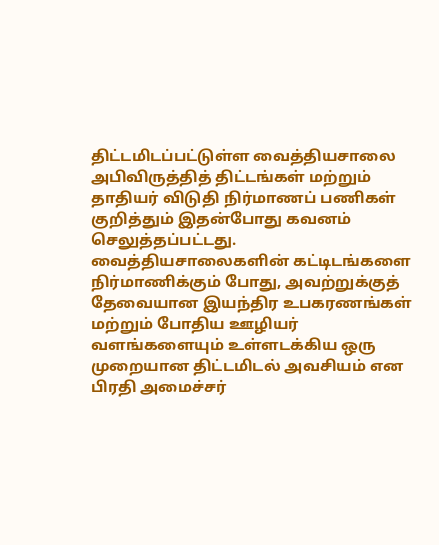திட்டமிடப்பட்டுள்ள வைத்தியசாலை அபிவிருத்தித் திட்டங்கள் மற்றும் தாதியர் விடுதி நிர்மாணப் பணிகள் குறித்தும் இதன்போது கவனம் செலுத்தப்பட்டது.
வைத்தியசாலைகளின் கட்டிடங்களை நிர்மாணிக்கும் போது, அவற்றுக்குத் தேவையான இயந்திர உபகரணங்கள் மற்றும் போதிய ஊழியர் வளங்களையும் உள்ளடக்கிய ஒரு முறையான திட்டமிடல் அவசியம் என பிரதி அமைச்சர்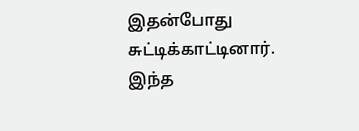இதன்போது சுட்டிக்காட்டினார்.
இந்த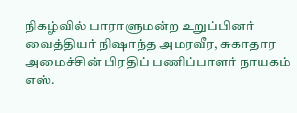நிகழ்வில் பாராளுமன்ற உறுப்பினர் வைத்தியர் நிஷாந்த அமரவீர, சுகாதார அமைச்சின் பிரதிப் பணிப்பாளர் நாயகம் எஸ்.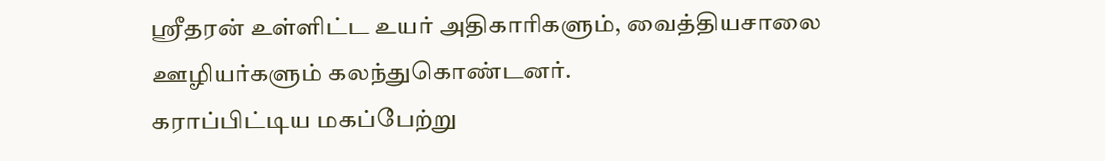ஸ்ரீதரன் உள்ளிட்ட உயர் அதிகாரிகளும், வைத்தியசாலை ஊழியர்களும் கலந்துகொண்டனர்.
கராப்பிட்டிய மகப்பேற்று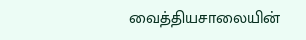வைத்தியசாலையின்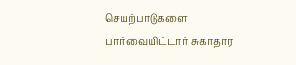செயற்பாடுகளை பார்வையிட்டார் சுகாதார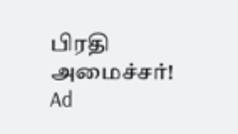பிரதி அமைச்சர்!
Ad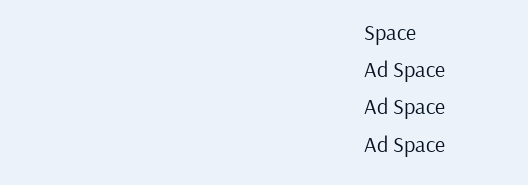Space
Ad Space
Ad Space
Ad Space